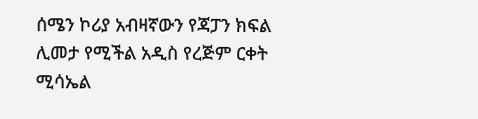ሰሜን ኮሪያ አብዛኛውን የጃፓን ክፍል ሊመታ የሚችል አዲስ የረጅም ርቀት ሚሳኤል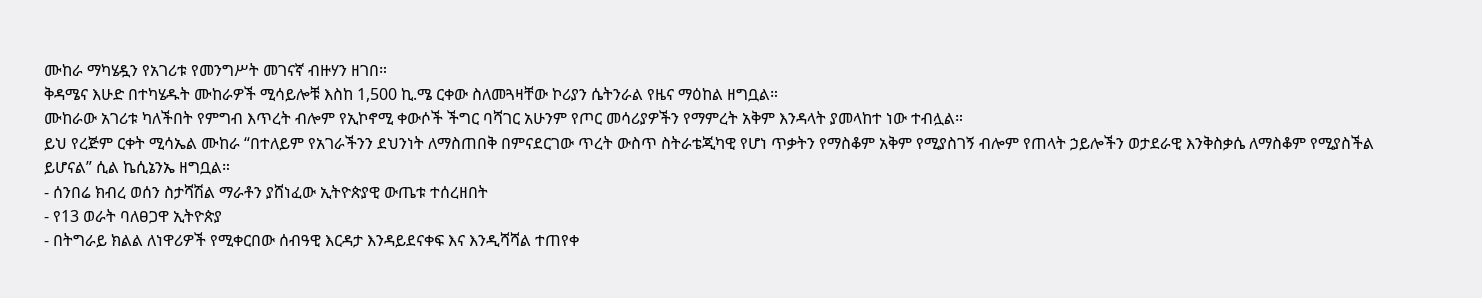ሙከራ ማካሄዷን የአገሪቱ የመንግሥት መገናኛ ብዙሃን ዘገበ።
ቅዳሜና እሁድ በተካሄዱት ሙከራዎች ሚሳይሎቹ እስከ 1,500 ኪ.ሜ ርቀው ስለመጓዛቸው ኮሪያን ሴትንራል የዜና ማዕከል ዘግቧል።
ሙከራው አገሪቱ ካለችበት የምግብ እጥረት ብሎም የኢኮኖሚ ቀውሶች ችግር ባሻገር አሁንም የጦር መሳሪያዎችን የማምረት አቅም እንዳላት ያመላከተ ነው ተብሏል።
ይህ የረጅም ርቀት ሚሳኤል ሙከራ “በተለይም የአገራችንን ደህንነት ለማስጠበቅ በምናደርገው ጥረት ውስጥ ስትራቴጂካዊ የሆነ ጥቃትን የማስቆም አቅም የሚያስገኝ ብሎም የጠላት ኃይሎችን ወታደራዊ እንቅስቃሴ ለማስቆም የሚያስችል ይሆናል” ሲል ኬሲኔንኤ ዘግቧል።
- ሰንበሬ ክብረ ወሰን ስታሻሽል ማራቶን ያሸነፈው ኢትዮጵያዊ ውጤቱ ተሰረዘበት
- የ13 ወራት ባለፀጋዋ ኢትዮጵያ
- በትግራይ ክልል ለነዋሪዎች የሚቀርበው ሰብዓዊ እርዳታ እንዳይደናቀፍ እና እንዲሻሻል ተጠየቀ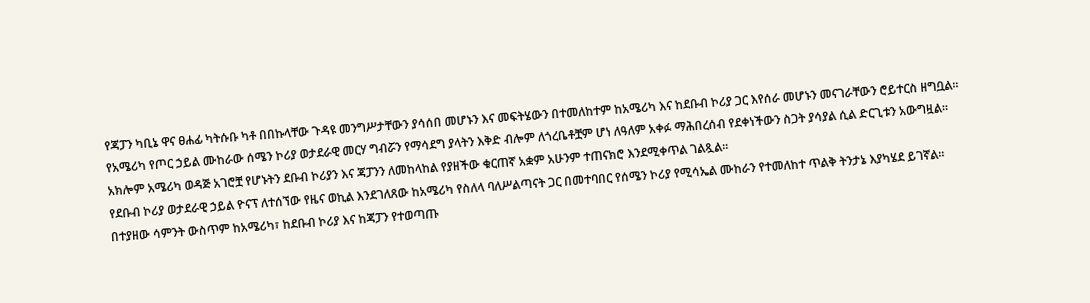የጃፓን ካቢኔ ዋና ፀሐፊ ካትሱቡ ካቶ በበኩላቸው ጉዳዩ መንግሥታቸውን ያሳሰበ መሆኑን እና መፍትሄውን በተመለከተም ከአሜሪካ እና ከደቡብ ኮሪያ ጋር እየሰራ መሆኑን መናገራቸውን ሮይተርስ ዘግቧል።
የአሜሪካ የጦር ኃይል ሙከራው ሰሜን ኮሪያ ወታደራዊ መርሃ ግብሯን የማሳደግ ያላትን እቅድ ብሎም ለጎረቤቶቿም ሆነ ለዓለም አቀፉ ማሕበረሰብ የደቀነችውን ስጋት ያሳያል ሲል ድርጊቱን አውግዟል።
አክሎም አሜሪካ ወዳጅ አገሮቿ የሆኑትን ደቡብ ኮሪያን እና ጃፓንን ለመከላከል የያዘችው ቁርጠኛ አቋም አሁንም ተጠናክሮ እንደሚቀጥል ገልጿል።
የደቡብ ኮሪያ ወታደራዊ ኃይል ዮናፕ ለተሰኘው የዜና ወኪል እንደገለጸው ከአሜሪካ የስለላ ባለሥልጣናት ጋር በመተባበር የሰሜን ኮሪያ የሚሳኤል ሙከራን የተመለከተ ጥልቅ ትንታኔ እያካሄደ ይገኛል።
በተያዘው ሳምንት ውስጥም ከአሜሪካ፣ ከደቡብ ኮሪያ እና ከጃፓን የተወጣጡ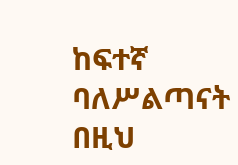ከፍተኛ ባለሥልጣናት በዚህ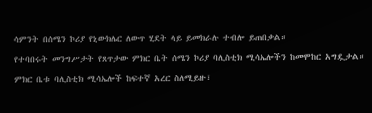ሳምንት በሰሜን ኮሪያ የኒውክሌር ለውጥ ሂደት ላይ ይመክራሉ ተብሎ ይጠበቃል።
የተባበሩት መንግሥታት የጸጥታው ምክር ቤት ሰሜን ኮሪያ ባሊስቲክ ሚሳኤሎችን ከመሞከር አግዷታል።
ምክር ቤቱ ባሊስቲክ ሚሳኤሎች ከፍተኛ አረር ስለሚይዙ፣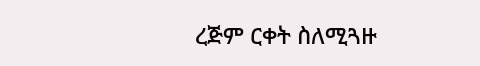ረጅም ርቀት ስለሚጓዙ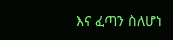እና ፈጣን ስለሆነ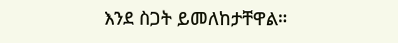እንደ ስጋት ይመለከታቸዋል።